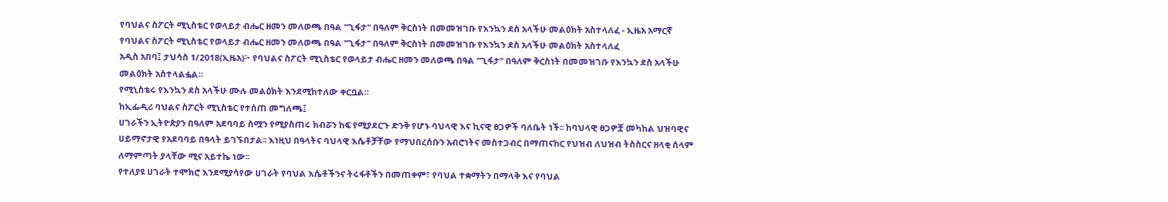የባህልና ስፖርት ሚኒስቴር የወላይታ ብሔር ዘመን መለወጫ በዓል "ጊፋታ" በዓለም ቅርስነት በመመዝገቡ የእንኳን ደስ አላችሁ መልዕክት አስተላለፈ - ኢዜአ አማርኛ
የባህልና ስፖርት ሚኒስቴር የወላይታ ብሔር ዘመን መለወጫ በዓል "ጊፋታ" በዓለም ቅርስነት በመመዝገቡ የእንኳን ደስ አላችሁ መልዕክት አስተላለፈ
አዲስ አበባ፤ ታህሳስ 1/2018(ኢዜአ)፦ የባህልና ስፖርት ሚኒስቴር የወላይታ ብሔር ዘመን መለወጫ በዓል "ጊፋታ" በዓለም ቅርስነት በመመዝገቡ የእንኳን ደስ አላችሁ መልዕክት አስተላልፏል።
የሚኒስቴሩ የእንኳን ደስ አላችሁ ሙሉ መልዕክት እንደሚከተለው ቀርቧል።
ከኢፌዲሪ ባህልና ስፖርት ሚኒስቴር የተሰጠ መግለጫ፤
ሀገራችን ኢትዮጵያን በዓለም አደባባይ ስሟን የሚያስጠሩ ክብሯን ከፍ የሚያደርጉ ድንቅ የሆኑ ባህላዊ እና ኪናዊ ፀጋዎች ባለቤት ነች፡፡ ከባህላዊ ፀጋዎቿ መካከል ህዝባዊና ሀይማኖታዊ የአደባባይ በዓላት ይገኙበታል፡፡ እነዚህ በዓላትና ባህላዊ እሴቶቻቸው የማህበረሰቡን አብሮነትና መስተጋብር በማጠናከር የህዝብ ለህዝብ ትስስርና ዘላቂ ሰላም ለማምጣት ያላቸው ሚና አይተኬ ነው፡፡
የተለያዩ ሀገራት ተሞክሮ እንደሚያሳየው ሀገራት የባህል እሴቶችንና ትሩፋቶችን በመጠቀም፣ የባህል ተቋማትን በማላቅ እና የባህል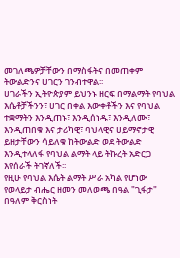መገለጫዎቻቸውን በማስፋትና በመጠቀም ትውልድንና ሀገርን ገንብተዋል፡፡
ሀገራችን ኢትዮጵያም ይህንኑ ዘርፍ በማልማት የባህል እሴቶቻችንን፣ ሀገር በቀል እውቀቶችን እና የባህል ተቋማትን እንዲጠኑ፣ እንዲሰነዱ፣ እንዲለሙ፣ እንዲጠበቁ እና ታሪካዊ፣ ባህላዊና ሀይማኖታዊ ይዘታቸውን ሳይለቁ ከትውልድ ወደ ትውልድ እንዲተላለፋ የባህል ልማት ላይ ትኩረት አድርጋ እየሰራች ትገኛለች፡፡
የዚሁ የባህል እሴት ልማት ሥራ አካል የሆነው የወላይታ ብሔር ዘመን መለወጫ በዓል "ጊፋታ" በዓለም ቅርስነት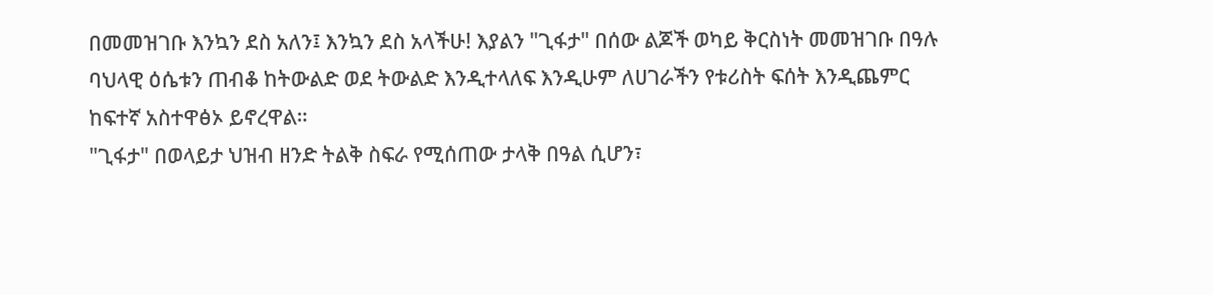በመመዝገቡ እንኳን ደስ አለን፤ እንኳን ደስ አላችሁ! እያልን "ጊፋታ" በሰው ልጆች ወካይ ቅርስነት መመዝገቡ በዓሉ ባህላዊ ዕሴቱን ጠብቆ ከትውልድ ወደ ትውልድ እንዲተላለፍ እንዲሁም ለሀገራችን የቱሪስት ፍሰት እንዲጨምር ከፍተኛ አስተዋፅኦ ይኖረዋል።
"ጊፋታ" በወላይታ ህዝብ ዘንድ ትልቅ ስፍራ የሚሰጠው ታላቅ በዓል ሲሆን፣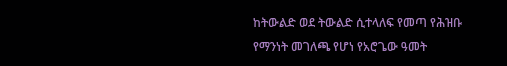ከትውልድ ወደ ትውልድ ሲተላለፍ የመጣ የሕዝቡ የማንነት መገለጫ የሆነ የአሮጌው ዓመት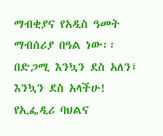ማብቂያና የአዲስ ዓመት ማብሰሪያ በዓል ነው፡፡
በድጋሚ እንኳን ደስ አለን፤ እንኳን ደስ አላችሁ!
የኢፌዲሪ ባህልና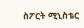ስፖርት ሚኒስቴር